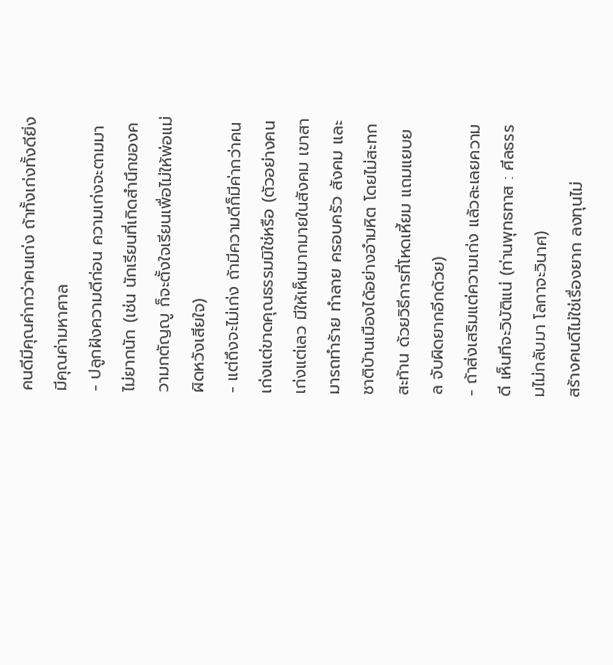คนดีมีคุณค่ากว่าคนเก่ง ถ้าทั้งเก่งทั้งดียิ่งมีคุณค่ามหาศาล
- ปลูกฝังความดีก่อน ความเก่งจะตามมาไม่ยากนัก (เช่น นักเรียนที่เกิดสำนึกของความกตัญญู ก็จะตั้งใจเรียนเพื่อไม่ให้พ่อแม่ผิดหวังเสียใจ)
- แต่ถึงจะไม่เก่ง ถ้ามีความดีก็มีค่ากว่าคนเก่งแต่ขาดคุณธรรมมิใช่หรือ (ตัวอย่างคนเก่งแต่เลว มีให้เห็นมากมายในสังคม เขาสามารถทำร้าย ทำลาย ครอบครัว สังคม และชาติบ้านเมืองได้อย่างอำมหิต โดยไม่สะทกสะท้าน ด้วยวิธีการที่โหดเหี้ยม แถมแยบยล จับผิดยากอีกด้วย)
- ถ้าส่งเสริมแต่ความเก่ง แล้วละเลยความดี เห็นทีจะวิบัติแน่ (ท่านพุทธทาส : ศีลธรรมไม่กลับมา โลกาจะวินาศ)
สร้างคนดีไม่ใช่เรื่องยาก ลงทุนไม่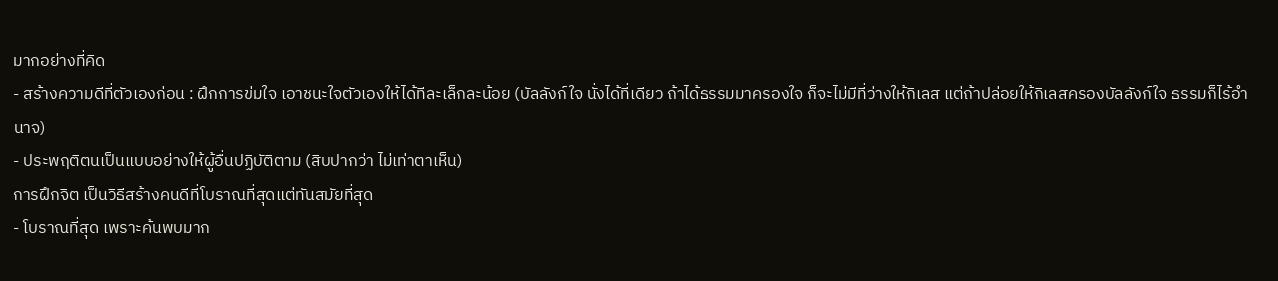มากอย่างที่คิด
- สร้างความดีที่ตัวเองก่อน : ฝึกการข่มใจ เอาชนะใจตัวเองให้ได้ทีละเล็กละน้อย (บัลลังก์ใจ นั่งได้ที่เดียว ถ้าได้ธรรมมาครองใจ ก็จะไม่มีที่ว่างให้กิเลส แต่ถ้าปล่อยให้กิเลสครองบัลลังก์ใจ ธรรมก็ไร้อำนาจ)
- ประพฤติตนเป็นแบบอย่างให้ผู้อื่นปฏิบัติตาม (สิบปากว่า ไม่เท่าตาเห็น)
การฝึกจิต เป็นวิธีสร้างคนดีที่โบราณที่สุดแต่ทันสมัยที่สุด
- โบราณที่สุด เพราะค้นพบมาก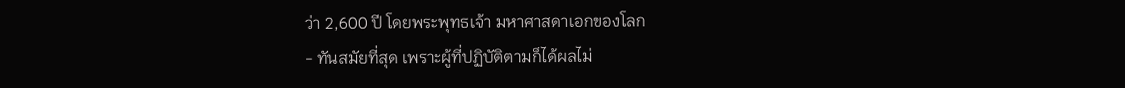ว่า 2,600 ปี โดยพระพุทธเจ้า มหาศาสดาเอกของโลก
- ทันสมัยที่สุด เพราะผู้ที่ปฏิบัติตามก็ได้ผลไม่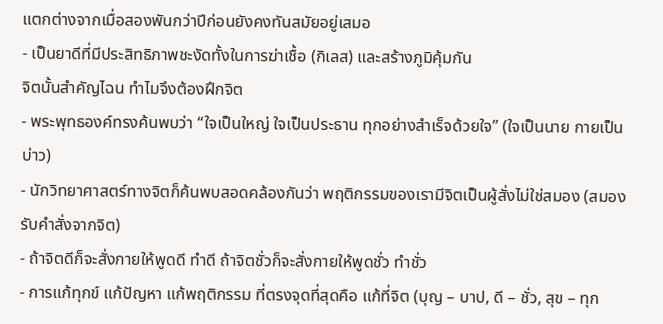แตกต่างจากเมื่อสองพันกว่าปีก่อนยังคงทันสมัยอยู่เสมอ
- เป็นยาดีที่มีประสิทธิภาพชะงัดทั้งในการฆ่าเชื้อ (กิเลส) และสร้างภูมิคุ้มกัน
จิตนั้นสำคัญไฉน ทำไมจึงต้องฝึกจิต
- พระพุทธองค์ทรงค้นพบว่า “ใจเป็นใหญ่ ใจเป็นประธาน ทุกอย่างสำเร็จด้วยใจ” (ใจเป็นนาย กายเป็นบ่าว)
- นักวิทยาศาสตร์ทางจิตก็ค้นพบสอดคล้องกันว่า พฤติกรรมของเรามีจิตเป็นผู้สั่งไม่ใช่สมอง (สมองรับคำสั่งจากจิต)
- ถ้าจิตดีก็จะสั่งกายให้พูดดี ทำดี ถ้าจิตชั่วก็จะสั่งกายให้พูดชั่ว ทำชั่ว
- การแก้ทุกข์ แก้ปัญหา แก้พฤติกรรม ที่ตรงจุดที่สุดคือ แก้ที่จิต (บุญ – บาป, ดี – ชั่ว, สุข – ทุก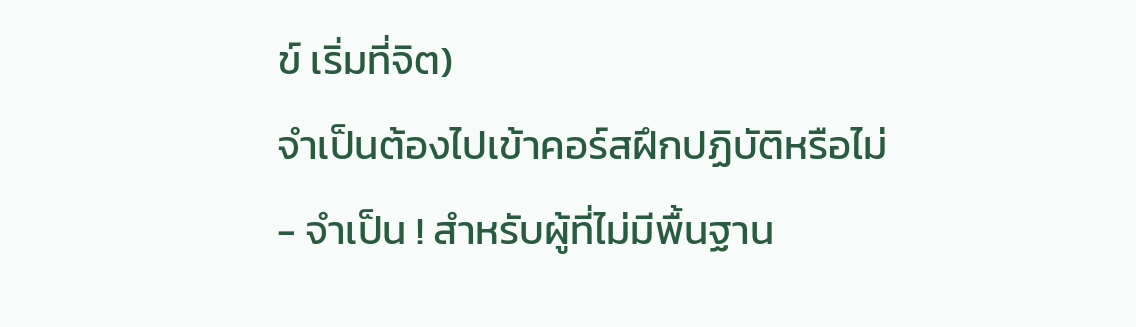ข์ เริ่มที่จิต)
จำเป็นต้องไปเข้าคอร์สฝึกปฏิบัติหรือไม่
- จำเป็น ! สำหรับผู้ที่ไม่มีพื้นฐาน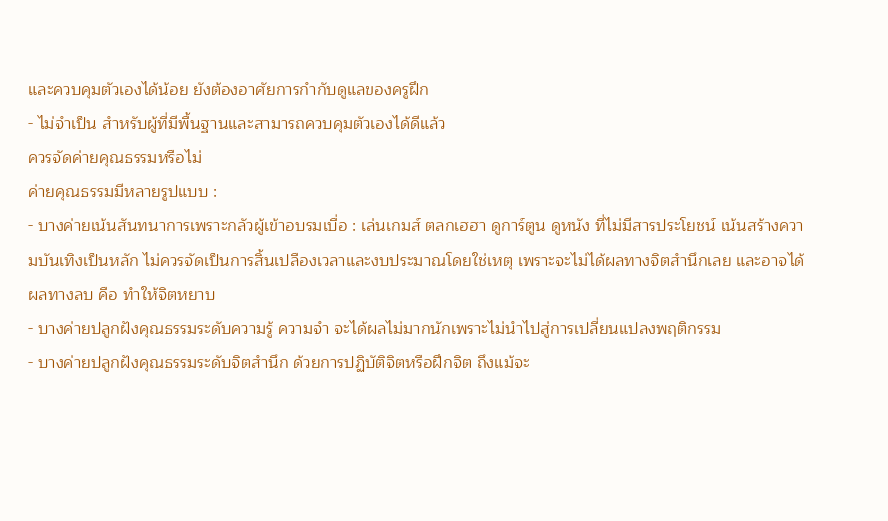และควบคุมตัวเองได้น้อย ยังต้องอาศัยการกำกับดูแลของครูฝึก
- ไม่จำเป็น สำหรับผู้ที่มีพื้นฐานและสามารถควบคุมตัวเองได้ดีแล้ว
ควรจัดค่ายคุณธรรมหรือไม่
ค่ายคุณธรรมมีหลายรูปแบบ :
- บางค่ายเน้นสันทนาการเพราะกลัวผู้เข้าอบรมเบื่อ : เล่นเกมส์ ตลกเฮฮา ดูการ์ตูน ดูหนัง ที่ไม่มีสารประโยชน์ เน้นสร้างความบันเทิงเป็นหลัก ไม่ควรจัดเป็นการสิ้นเปลืองเวลาและงบประมาณโดยใช่เหตุ เพราะจะไม่ได้ผลทางจิตสำนึกเลย และอาจได้ผลทางลบ คือ ทำให้จิตหยาบ
- บางค่ายปลูกฝังคุณธรรมระดับความรู้ ความจำ จะได้ผลไม่มากนักเพราะไม่นำไปสู่การเปลี่ยนแปลงพฤติกรรม
- บางค่ายปลูกฝังคุณธรรมระดับจิตสำนึก ด้วยการปฏิบัติจิตหรือฝึกจิต ถึงแม้จะ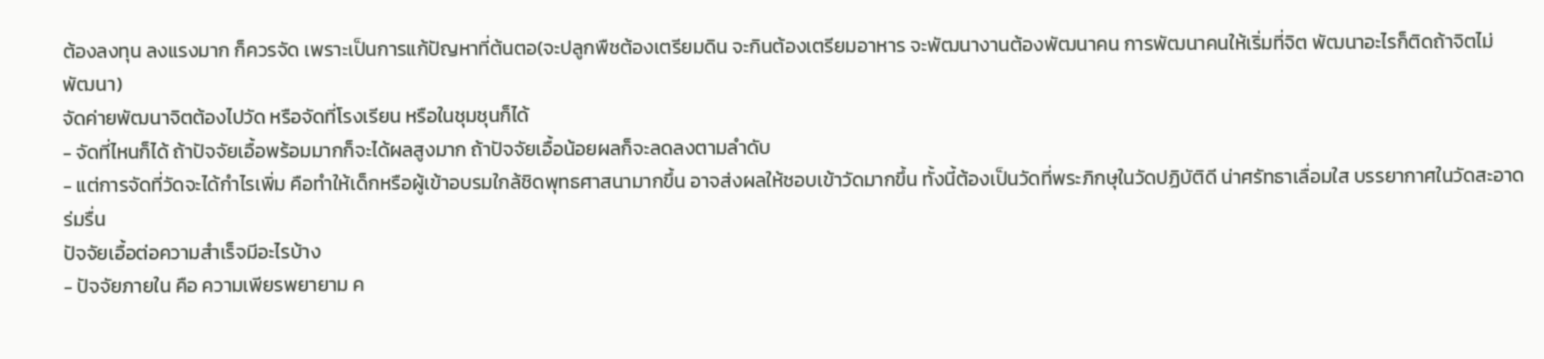ต้องลงทุน ลงแรงมาก ก็ควรจัด เพราะเป็นการแก้ปัญหาที่ต้นตอ(จะปลูกพืชต้องเตรียมดิน จะกินต้องเตรียมอาหาร จะพัฒนางานต้องพัฒนาคน การพัฒนาคนให้เริ่มที่จิต พัฒนาอะไรก็ติดถ้าจิตไม่พัฒนา)
จัดค่ายพัฒนาจิตต้องไปวัด หรือจัดที่โรงเรียน หรือในชุมชุนก็ได้
- จัดที่ไหนก็ได้ ถ้าปัจจัยเอื้อพร้อมมากก็จะได้ผลสูงมาก ถ้าปัจจัยเอื้อน้อยผลก็จะลดลงตามลำดับ
- แต่การจัดที่วัดจะได้กำไรเพิ่ม คือทำให้เด็กหรือผู้เข้าอบรมใกล้ชิดพุทธศาสนามากขึ้น อาจส่งผลให้ชอบเข้าวัดมากขึ้น ทั้งนี้ต้องเป็นวัดที่พระภิกษุในวัดปฏิบัติดี น่าศรัทธาเลื่อมใส บรรยากาศในวัดสะอาด ร่มรื่น
ปัจจัยเอื้อต่อความสำเร็จมีอะไรบ้าง
- ปัจจัยภายใน คือ ความเพียรพยายาม ค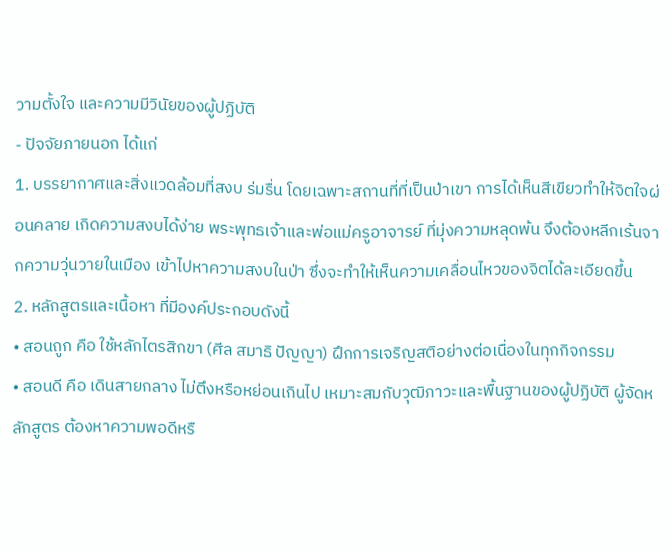วามตั้งใจ และความมีวินัยของผู้ปฏิบัติ
- ปัจจัยภายนอก ได้แก่
1. บรรยากาศและสิ่งแวดล้อมที่สงบ ร่มรื่น โดยเฉพาะสถานที่ที่เป็นป่าเขา การได้เห็นสีเขียวทำให้จิตใจผ่อนคลาย เกิดความสงบได้ง่าย พระพุทธเจ้าและพ่อแม่ครูอาจารย์ ที่มุ่งความหลุดพ้น จึงต้องหลีกเร้นจากความวุ่นวายในเมือง เข้าไปหาความสงบในป่า ซึ่งจะทำให้เห็นความเคลื่อนไหวของจิตได้ละเอียดขึ้น
2. หลักสูตรและเนื้อหา ที่มีองค์ประกอบดังนี้
• สอนถูก คือ ใช้หลักไตรสิกขา (ศีล สมาธิ ปัญญา) ฝึกการเจริญสติอย่างต่อเนื่องในทุกกิจกรรม
• สอนดี คือ เดินสายกลาง ไม่ตึงหรือหย่อนเกินไป เหมาะสมกับวุฒิภาวะและพื้นฐานของผู้ปฏิบัติ ผู้จัดหลักสูตร ต้องหาความพอดีหรื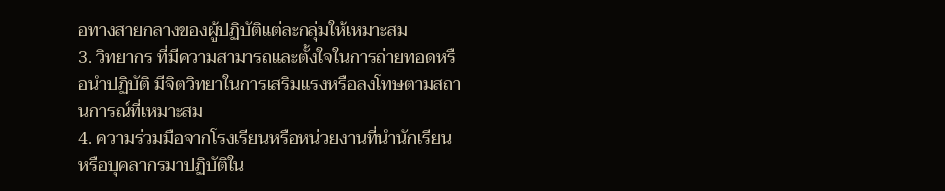อทางสายกลางของผู้ปฏิบัติแต่ละกลุ่มให้เหมาะสม
3. วิทยากร ที่มีความสามารถและตั้งใจในการถ่ายทอดหรือนำปฏิบัติ มีจิตวิทยาในการเสริมแรงหรือลงโทษตามสถานการณ์ที่เหมาะสม
4. ความร่วมมือจากโรงเรียนหรือหน่วยงานที่นำนักเรียนหรือบุคลากรมาปฏิบัติใน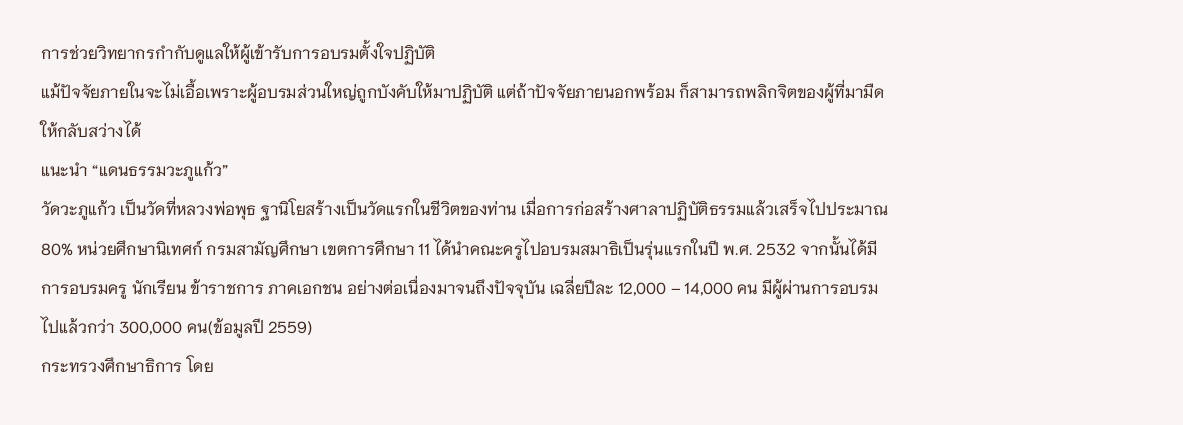การช่วยวิทยากรกำกับดูแลให้ผู้เข้ารับการอบรมตั้งใจปฏิบัติ
แม้ปัจจัยภายในจะไม่เอื้อเพราะผู้อบรมส่วนใหญ่ถูกบังคับให้มาปฏิบัติ แต่ถ้าปัจจัยภายนอกพร้อม ก็สามารถพลิกจิตของผู้ที่มามืดให้กลับสว่างได้
แนะนำ “แดนธรรมวะภูแก้ว”
วัดวะภูแก้ว เป็นวัดที่หลวงพ่อพุธ ฐานิโยสร้างเป็นวัดแรกในชีวิตของท่าน เมื่อการก่อสร้างศาลาปฏิบัติธรรมแล้วเสร็จไปประมาณ 80% หน่วยศึกษานิเทศก์ กรมสามัญศึกษา เขตการศึกษา 11 ได้นำคณะครูไปอบรมสมาธิเป็นรุ่นแรกในปี พ.ศ. 2532 จากนั้นได้มีการอบรมครู นักเรียน ข้าราชการ ภาคเอกชน อย่างต่อเนื่องมาจนถึงปัจจุบัน เฉลี่ยปีละ 12,000 – 14,000 คน มีผู้ผ่านการอบรมไปแล้วกว่า 300,000 คน(ข้อมูลปี 2559)
กระทรวงศึกษาธิการ โดย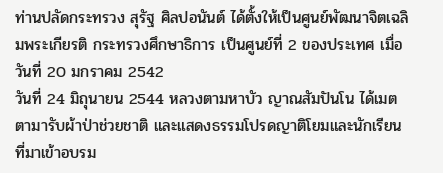ท่านปลัดกระทรวง สุรัฐ ศิลปอนันต์ ได้ตั้งให้เป็นศูนย์พัฒนาจิตเฉลิมพระเกียรติ กระทรวงศึกษาธิการ เป็นศูนย์ที่ 2 ของประเทศ เมื่อวันที่ 20 มกราคม 2542
วันที่ 24 มิถุนายน 2544 หลวงตามหาบัว ญาณสัมปันโน ได้เมตตามารับผ้าป่าช่วยชาติ และแสดงธรรมโปรดญาติโยมและนักเรียนที่มาเข้าอบรม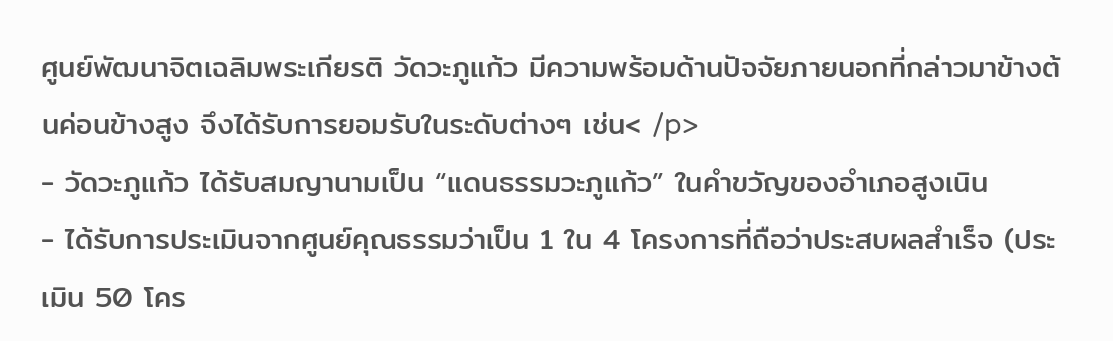ศูนย์พัฒนาจิตเฉลิมพระเกียรติ วัดวะภูแก้ว มีความพร้อมด้านปัจจัยภายนอกที่กล่าวมาข้างต้นค่อนข้างสูง จึงได้รับการยอมรับในระดับต่างๆ เช่น< /p>
- วัดวะภูแก้ว ได้รับสมญานามเป็น “แดนธรรมวะภูแก้ว” ในคำขวัญของอำเภอสูงเนิน
- ได้รับการประเมินจากศูนย์คุณธรรมว่าเป็น 1 ใน 4 โครงการที่ถือว่าประสบผลสำเร็จ (ประเมิน 50 โคร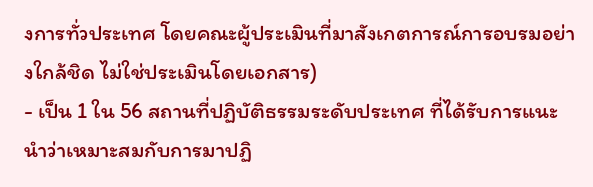งการทั่วประเทศ โดยคณะผู้ประเมินที่มาสังเกตการณ์การอบรมอย่างใกล้ชิด ไม่ใช่ประเมินโดยเอกสาร)
- เป็น 1 ใน 56 สถานที่ปฏิบัติธรรมระดับประเทศ ที่ได้รับการแนะนำว่าเหมาะสมกับการมาปฏิ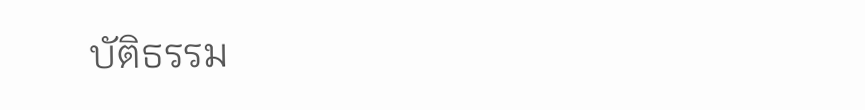บัติธรรม